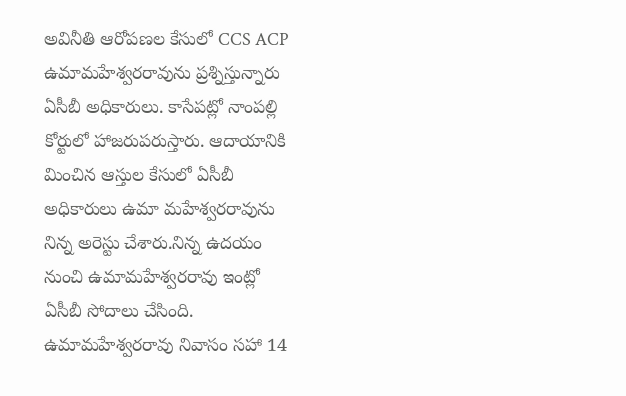అవినీతి ఆరోపణల కేసులో CCS ACP ఉమామహేశ్వరరావును ప్రశ్నిస్తున్నారు ఏసీబీ అధికారులు. కాసేపట్లో నాంపల్లి కోర్టులో హాజరుపరుస్తారు. ఆదాయానికి మించిన ఆస్తుల కేసులో ఏసీబీ అధికారులు ఉమా మహేశ్వరరావును నిన్న అరెస్టు చేశారు.నిన్న ఉదయం నుంచి ఉమామహేశ్వరరావు ఇంట్లో ఏసీబీ సోదాలు చేసింది. ఉమామహేశ్వరరావు నివాసం సహా 14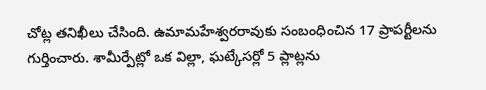చోట్ల తనిఖీలు చేసింది. ఉమామహేశ్వరరావుకు సంబంధించిన 17 ప్రాపర్టీలను గుర్తించారు. శామీర్పేట్లో ఒక విల్లా, ఘట్కేసర్లో 5 ప్లాట్లను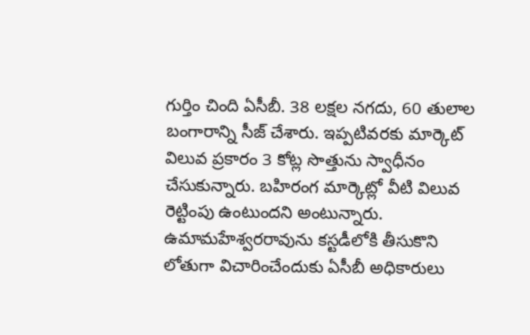గుర్తిం చింది ఏసీబీ. 38 లక్షల నగదు, 60 తులాల బంగారాన్ని సీజ్ చేశారు. ఇప్పటివరకు మార్కెట్ విలువ ప్రకారం 3 కోట్ల సొత్తును స్వాధీనం చేసుకున్నారు. బహిరంగ మార్కెట్లో వీటి విలువ రెట్టింపు ఉంటుందని అంటున్నారు. ఉమామహేశ్వరరావును కస్టడీలోకి తీసుకొని లోతుగా విచారించేందుకు ఏసీబీ అధికారులు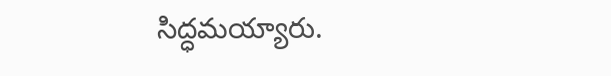సిద్ధమయ్యారు.